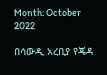Month: October 2022

በሳውዲ አረቢያ የጄዳ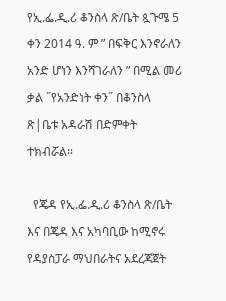የኢ.ፌ.ዲ.ሪ ቆንስላ ጽ/ቤት ጷጉሜ 5 ቀን 2014 ዓ. ም ” በፍቅር እንኖራለን አንድ ሆነን እንሻገራለን ” በሚል መሪ ቃል ˝የአንድነት ቀን˝ በቆንስላ ጽ|ቤቱ አዳራሽ በድምቀት ተክብሯል።

  የጄዳ የኢ.ፌ.ዲ.ሪ ቆንስላ ጽ/ቤት እና በጄዳ እና አካባቢው ከሚኖሩ የዳያስፓራ ማህበራትና አደረጃጀት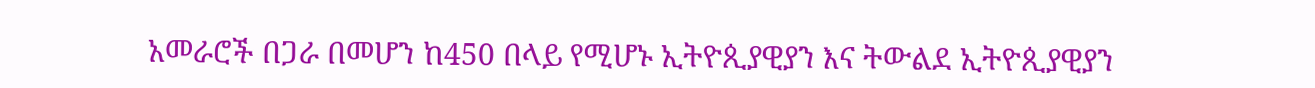አመራሮች በጋራ በመሆን ከ450 በላይ የሚሆኑ ኢትዮጲያዊያን እና ትውልደ ኢትዮጲያዊያን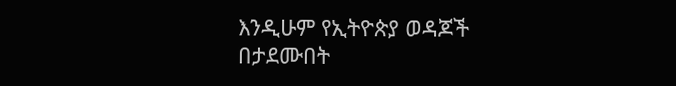እንዲሁም የኢትዮጵያ ወዳጆች በታደሙበት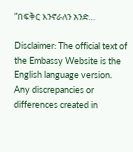“በፍቅር እንኖራለን አንድ…

Disclaimer: The official text of the Embassy Website is the English language version. Any discrepancies or differences created in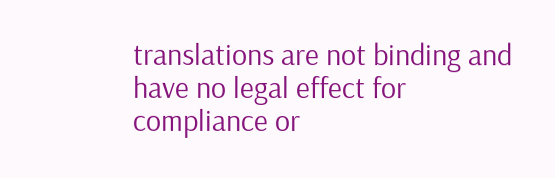translations are not binding and have no legal effect for compliance or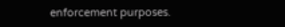enforcement purposes.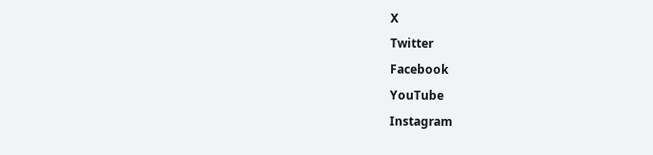X
Twitter
Facebook
YouTube
Instagram